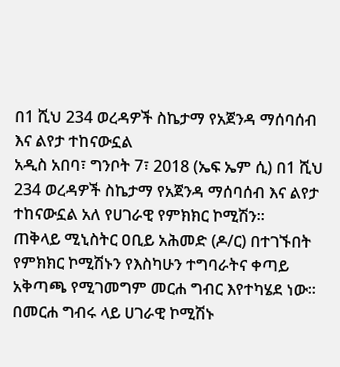በ1 ሺህ 234 ወረዳዎች ስኬታማ የአጀንዳ ማሰባሰብ እና ልየታ ተከናውኗል
አዲስ አበባ፣ ግንቦት 7፣ 2018 (ኤፍ ኤም ሲ) በ1 ሺህ 234 ወረዳዎች ስኬታማ የአጀንዳ ማሰባሰብ እና ልየታ ተከናውኗል አለ የሀገራዊ የምክክር ኮሚሽን።
ጠቅላይ ሚኒስትር ዐቢይ አሕመድ (ዶ/ር) በተገኙበት የምክክር ኮሚሽኑን የእስካሁን ተግባራትና ቀጣይ አቅጣጫ የሚገመግም መርሐ ግብር እየተካሄደ ነው፡፡
በመርሐ ግብሩ ላይ ሀገራዊ ኮሚሽኑ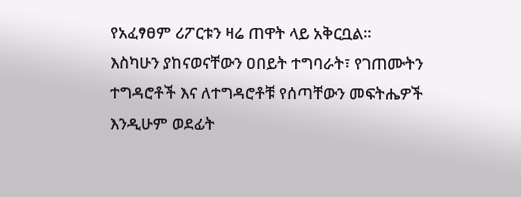የአፈፃፀም ሪፖርቱን ዛሬ ጠዋት ላይ አቅርቧል።
እስካሁን ያከናወናቸውን ዐበይት ተግባራት፣ የገጠሙትን ተግዳሮቶች እና ለተግዳሮቶቹ የሰጣቸውን መፍትሔዎች እንዲሁም ወደፊት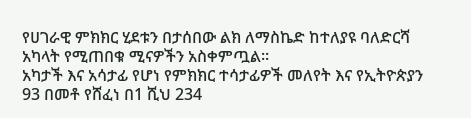የሀገራዊ ምክክር ሂደቱን በታሰበው ልክ ለማስኬድ ከተለያዩ ባለድርሻ አካላት የሚጠበቁ ሚናዎችን አስቀምጧል።
አካታች እና አሳታፊ የሆነ የምክክር ተሳታፊዎች መለየት እና የኢትዮጵያን 93 በመቶ የሸፈነ በ1 ሺህ 234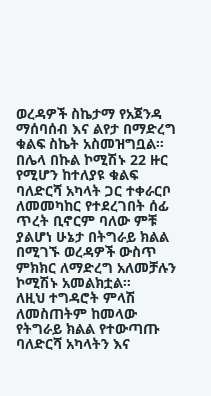ወረዳዎች ስኬታማ የአጀንዳ ማሰባሰብ እና ልየታ በማድረግ ቁልፍ ስኬት አስመዝግቧል።
በሌላ በኩል ኮሚሽኑ 22 ዙር የሚሆን ከተለያዩ ቁልፍ ባለድርሻ አካላት ጋር ተቀራርቦ ለመመካከር የተደረገበት ሰፊ ጥረት ቢኖርም ባለው ምቹ ያልሆነ ሁኔታ በትግራይ ክልል በሚገኙ ወረዳዎች ውስጥ ምክክር ለማድረግ አለመቻሉን ኮሚሽኑ አመልክቷል።
ለዚህ ተግዳሮት ምላሽ ለመስጠትም ከመላው የትግራይ ክልል የተውጣጡ ባለድርሻ አካላትን እና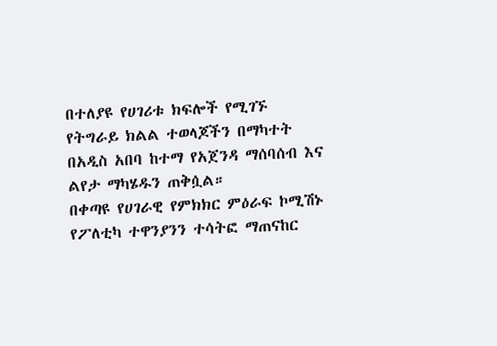በተለያዩ የሀገሪቱ ክፍሎች የሚገኙ የትግራይ ክልል ተወላጆችን በማካተት በአዲስ አበባ ከተማ የአጀንዳ ማሰባሰብ እና ልየታ ማካሄዱን ጠቅሷል።
በቀጣዩ የሀገራዊ የምክክር ምዕራፍ ኮሚሽኑ የፖለቲካ ተዋንያንን ተሳትፎ ማጠናከር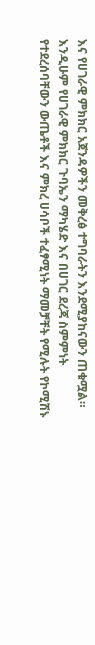እና የሀገራዊ ምክክር አጀንዳዎችን መቅረፅ ተግባራትን እንደሚያከናውን ጠቁሟል።
እንዲሁም የሀገራዊ ምክክር ጉባኤን ማካሄድ እና በሀገር ደረጃ ስምምነት የተደረሰባቸውን ውጤቶች እና ምክረ ሀሳቦች ተፈፃሚነት ማመቻቸት የሚሉት የኮሚሽኑ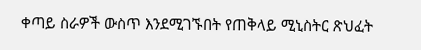ቀጣይ ስራዎች ውስጥ እንደሚገኙበት የጠቅላይ ሚኒስትር ጽህፈት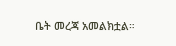ቤት መረጃ አመልክቷል።